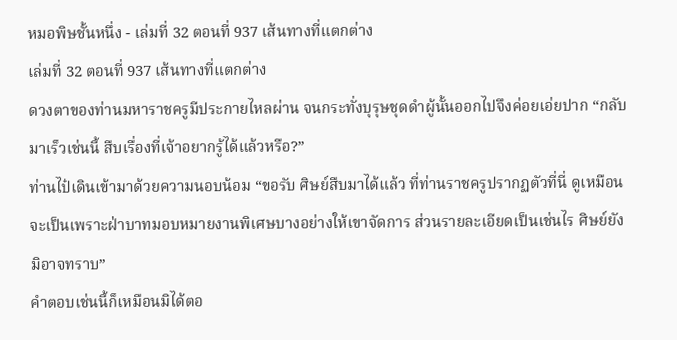หมอพิษชั้นหนึ่ง - เล่มที่ 32 ตอนที่ 937 เส้นทางที่แตกต่าง
เล่มที่ 32 ตอนที่ 937 เส้นทางที่แตกต่าง
ดวงตาของท่านมหาราชครูมีประกายไหลผ่าน จนกระทั่งบุรุษชุดดำผู้นั้นออกไปจึงค่อยเอ่ยปาก “กลับมาเร็วเช่นนี้ สืบเรื่องที่เจ้าอยากรู้ได้แล้วหรือ?”
ท่านไป๋เดินเข้ามาด้วยความนอบน้อม “ขอรับ ศิษย์สืบมาได้แล้ว ที่ท่านราชครูปรากฏตัวที่นี่ ดูเหมือนจะเป็นเพราะฝ่าบาทมอบหมายงานพิเศษบางอย่างให้เขาจัดการ ส่วนรายละเอียดเป็นเช่นไร ศิษย์ยังมิอาจทราบ”
คำตอบเช่นนี้ก็เหมือนมิได้ตอ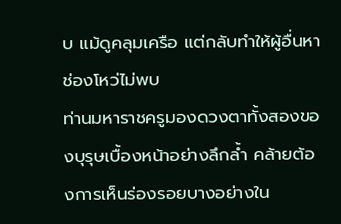บ แม้ดูคลุมเครือ แต่กลับทำให้ผู้อื่นหาช่องโหว่ไม่พบ
ท่านมหาราชครูมองดวงตาทั้งสองของบุรุษเบื้องหน้าอย่างลึกล้ำ คล้ายต้องการเห็นร่องรอยบางอย่างใน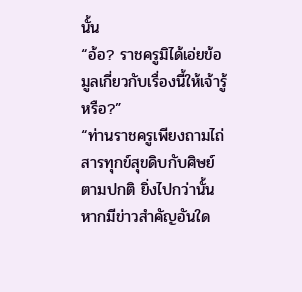นั้น
“อ้อ? ราชครูมิได้เอ่ยข้อมูลเกี่ยวกับเรื่องนี้ให้เจ้ารู้หรือ?”
“ท่านราชครูเพียงถามไถ่สารทุกข์สุขดิบกับศิษย์ตามปกติ ยิ่งไปกว่านั้นหากมีข่าวสำคัญอันใด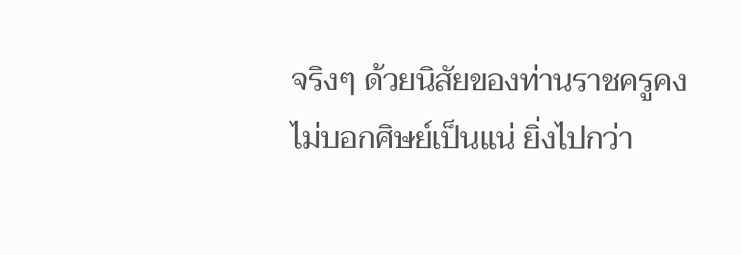จริงๆ ด้วยนิสัยของท่านราชครูคงไม่บอกศิษย์เป็นแน่ ยิ่งไปกว่า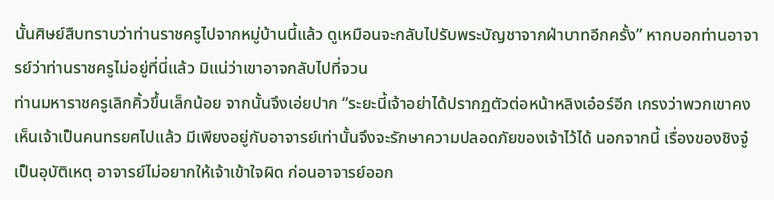นั้นศิษย์สืบทราบว่าท่านราชครูไปจากหมู่บ้านนี้แล้ว ดูเหมือนจะกลับไปรับพระบัญชาจากฝ่าบาทอีกครั้ง” หากบอกท่านอาจารย์ว่าท่านราชครูไม่อยู่ที่นี่แล้ว มิแน่ว่าเขาอาจกลับไปที่จวน
ท่านมหาราชครูเลิกคิ้วขึ้นเล็กน้อย จากนั้นจึงเอ่ยปาก “ระยะนี้เจ้าอย่าได้ปรากฏตัวต่อหน้าหลิงเอ๋อร์อีก เกรงว่าพวกเขาคงเห็นเจ้าเป็นคนทรยศไปแล้ว มีเพียงอยู่กับอาจารย์เท่านั้นจึงจะรักษาความปลอดภัยของเจ้าไว้ได้ นอกจากนี้ เรื่องของชิงจู๋เป็นอุบัติเหตุ อาจารย์ไม่อยากให้เจ้าเข้าใจผิด ก่อนอาจารย์ออก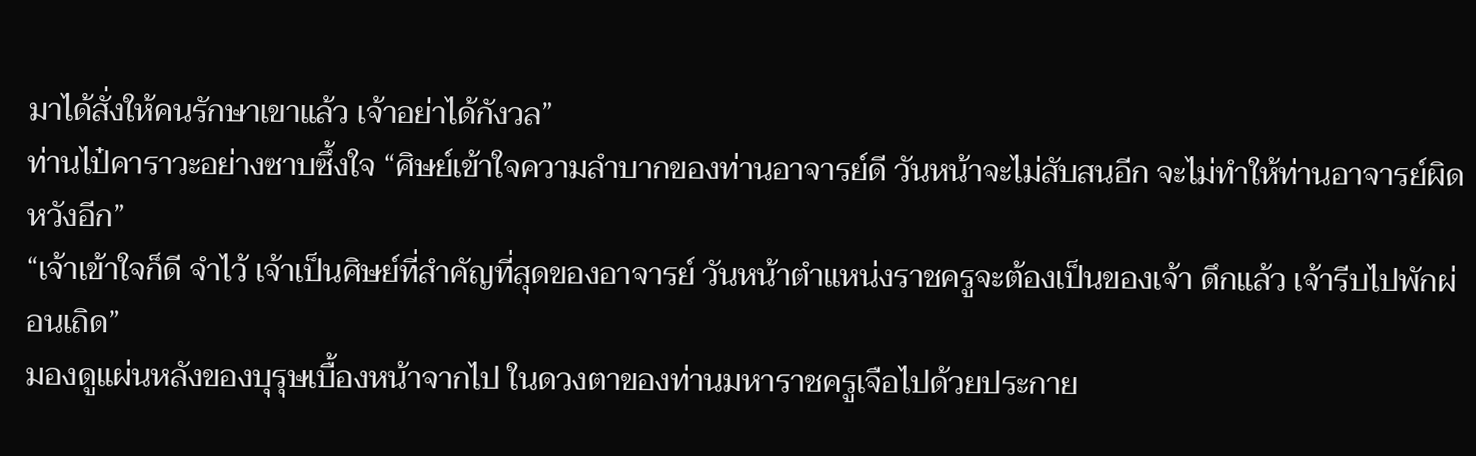มาได้สั่งให้คนรักษาเขาแล้ว เจ้าอย่าได้กังวล”
ท่านไป๋คาราวะอย่างซาบซึ้งใจ “ศิษย์เข้าใจความลำบากของท่านอาจารย์ดี วันหน้าจะไม่สับสนอีก จะไม่ทำให้ท่านอาจารย์ผิดหวังอีก”
“เจ้าเข้าใจก็ดี จำไว้ เจ้าเป็นศิษย์ที่สำคัญที่สุดของอาจารย์ วันหน้าตำแหน่งราชครูจะต้องเป็นของเจ้า ดึกแล้ว เจ้ารีบไปพักผ่อนเถิด”
มองดูแผ่นหลังของบุรุษเบื้องหน้าจากไป ในดวงตาของท่านมหาราชครูเจือไปด้วยประกาย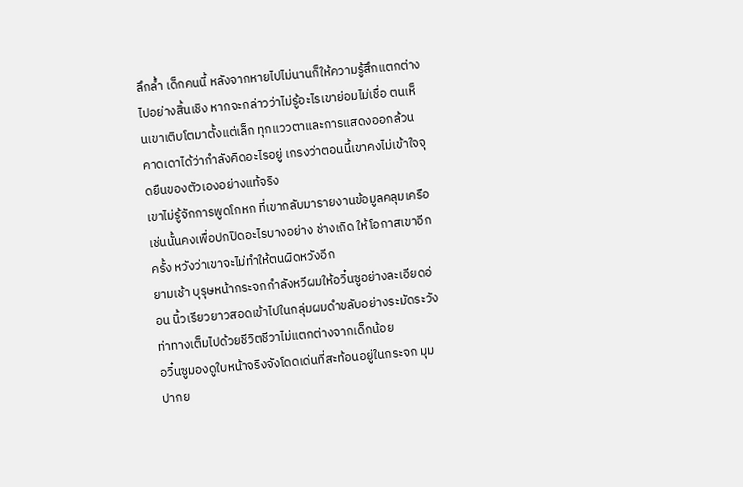ลึกล้ำ เด็กคนนี้ หลังจากหายไปไม่นานก็ให้ความรู้สึกแตกต่างไปอย่างสิ้นเชิง หากจะกล่าวว่าไม่รู้อะไรเขาย่อมไม่เชื่อ ตนเห็นเขาเติบโตมาตั้งแต่เล็ก ทุกแววตาและการแสดงออกล้วนคาดเดาได้ว่ากำลังคิดอะไรอยู่ เกรงว่าตอนนี้เขาคงไม่เข้าใจจุดยืนของตัวเองอย่างแท้จริง
เขาไม่รู้จักการพูดโกหก ที่เขากลับมารายงานข้อมูลคลุมเครือเช่นนั้นคงเพื่อปกปิดอะไรบางอย่าง ช่างเถิด ให้โอกาสเขาอีกครั้ง หวังว่าเขาจะไม่ทำให้ตนผิดหวังอีก
ยามเช้า บุรุษหน้ากระจกกำลังหวีผมให้อวิ๋นซูอย่างละเอียดอ่อน นิ้วเรียวยาวสอดเข้าไปในกลุ่มผมดำขลับอย่างระมัดระวัง ท่าทางเต็มไปด้วยชีวิตชีวาไม่แตกต่างจากเด็กน้อย
อวิ๋นซูมองดูใบหน้าจริงจังโดดเด่นที่สะท้อนอยู่ในกระจก มุมปากย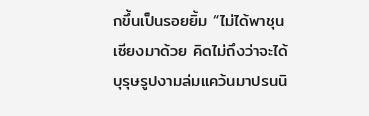กขึ้นเป็นรอยยิ้ม “ไม่ได้พาชุนเซียงมาด้วย คิดไม่ถึงว่าจะได้บุรุษรูปงามล่มแคว้นมาปรนนิ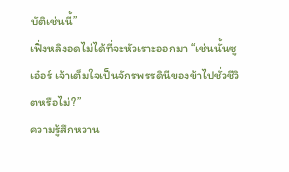บัติเช่นนี้”
เฟิ่งหลิงอดไม่ได้ที่จะหัวเราะออกมา “เช่นนั้นซูเอ๋อร์ เจ้าเต็มใจเป็นจักรพรรดินีของข้าไปชั่วชีวิตหรือไม่?”
ความรู้สึกหวาน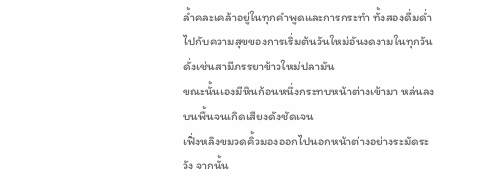ล้ำคละเคล้าอยู่ในทุกคำพูดและการกระทำ ทั้งสองดื่มด่ำไปกับความสุขของการเริ่มต้นวันใหม่อันงดงามในทุกวัน ดั่งเช่นสามีภรรยาข้าวใหม่ปลามัน
ขณะนั้นเองมีหินก้อนหนึ่งกระทบหน้าต่างเข้ามา หล่นลงบนพื้นจนเกิดเสียงดังชัดเจน
เฟิ่งหลิงขมวดคิ้วมองออกไปนอกหน้าต่างอย่างระมัดระวัง จากนั้น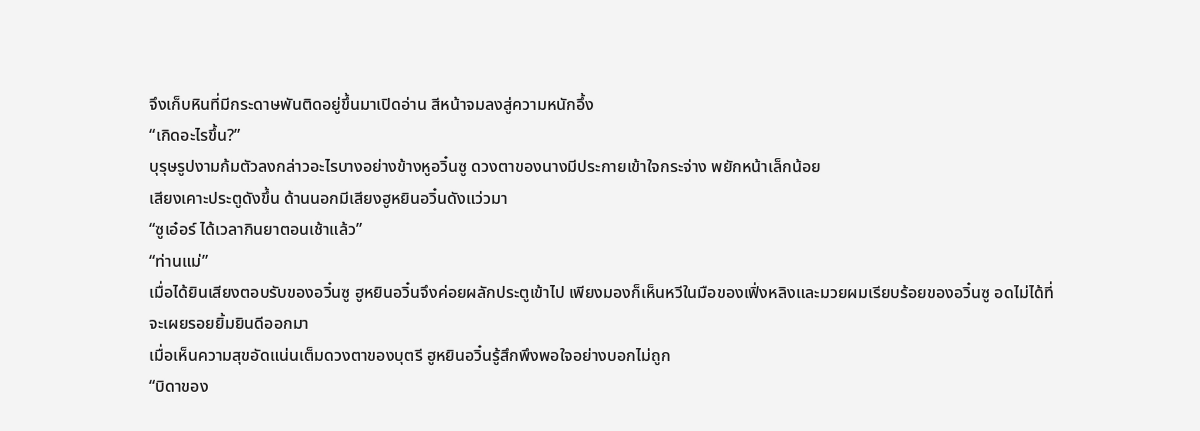จึงเก็บหินที่มีกระดาษพันติดอยู่ขึ้นมาเปิดอ่าน สีหน้าจมลงสู่ความหนักอึ้ง
“เกิดอะไรขึ้น?”
บุรุษรูปงามก้มตัวลงกล่าวอะไรบางอย่างข้างหูอวิ๋นซู ดวงตาของนางมีประกายเข้าใจกระจ่าง พยักหน้าเล็กน้อย
เสียงเคาะประตูดังขึ้น ด้านนอกมีเสียงฮูหยินอวิ๋นดังแว่วมา
“ซูเอ๋อร์ ได้เวลากินยาตอนเช้าแล้ว”
“ท่านแม่”
เมื่อได้ยินเสียงตอบรับของอวิ๋นซู ฮูหยินอวิ๋นจึงค่อยผลักประตูเข้าไป เพียงมองก็เห็นหวีในมือของเฟิ่งหลิงและมวยผมเรียบร้อยของอวิ๋นซู อดไม่ได้ที่จะเผยรอยยิ้มยินดีออกมา
เมื่อเห็นความสุขอัดแน่นเต็มดวงตาของบุตรี ฮูหยินอวิ๋นรู้สึกพึงพอใจอย่างบอกไม่ถูก
“บิดาของ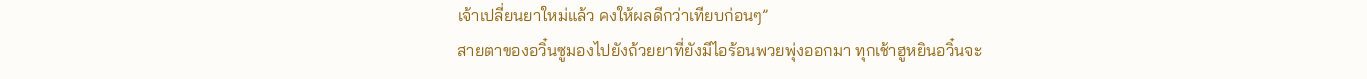เจ้าเปลี่ยนยาใหม่แล้ว คงให้ผลดีกว่าเทียบก่อนๆ”
สายตาของอวิ๋นซูมองไปยังถ้วยยาที่ยังมีไอร้อนพวยพุ่งออกมา ทุกเช้าฮูหยินอวิ๋นจะ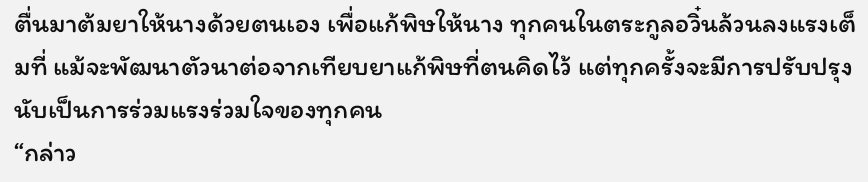ตื่นมาต้มยาให้นางด้วยตนเอง เพื่อแก้พิษให้นาง ทุกคนในตระกูลอวิ๋นล้วนลงแรงเต็มที่ แม้จะพัฒนาตัวนาต่อจากเทียบยาแก้พิษที่ตนคิดไว้ แต่ทุกครั้งจะมีการปรับปรุง นับเป็นการร่วมแรงร่วมใจของทุกคน
“กล่าว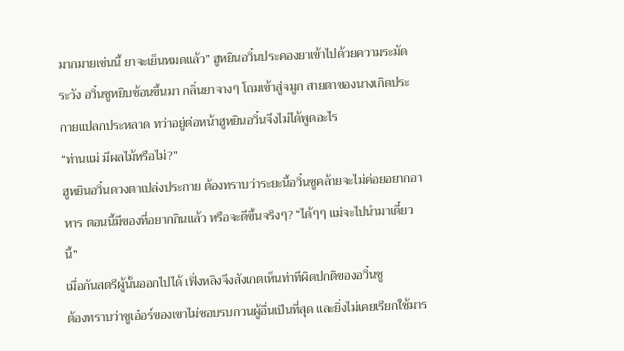มากมายเช่นนี้ ยาจะเย็นหมดแล้ว” ฮูหยินอวิ๋นประคองยาเข้าไปด้วยความระมัดระวัง อวิ๋นซูหยิบช้อนขึ้นมา กลิ่นยาจางๆ โถมเข้าสู่จมูก สายตาของนางเกิดประกายแปลกประหลาด ทว่าอยู่ต่อหน้าฮูหยินอวิ๋นจึงไม่ได้พูดอะไร
“ท่านแม่ มีผลไม้หรือไม่?”
ฮูหยินอวิ๋นดวงตาเปล่งประกาย ต้องทราบว่าระยะนี้อวิ๋นซูคล้ายจะไม่ค่อยอยากอาหาร ตอนนี้มีของที่อยากกินแล้ว หรือจะดีขึ้นจริงๆ? “ได้ๆๆ แม่จะไปนำมาเดี๋ยวนี้”
เมื่อกันสตรีผู้นั้นออกไปได้ เฟิ่งหลิงจึงสังเกตเห็นท่าทีผิดปกติของอวิ๋นซู
ต้องทราบว่าซูเอ๋อร์ของเขาไม่ชอบรบกวนผู้อื่นเป็นที่สุด และยิ่งไม่เคยเรียกใช้มาร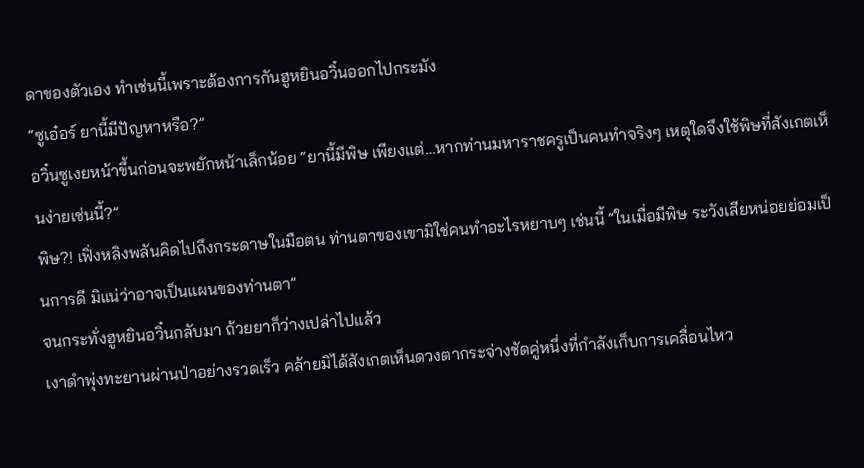ดาของตัวเอง ทำเช่นนี้เพราะต้องการกันฮูหยินอวิ๋นออกไปกระมัง
“ซูเอ๋อร์ ยานี้มีปัญหาหรือ?”
อวิ๋นซูเงยหน้าขึ้นก่อนจะพยักหน้าเล็กน้อย “ยานี้มีพิษ เพียงแต่…หากท่านมหาราชครูเป็นคนทำจริงๆ เหตุใดจึงใช้พิษที่สังเกตเห็นง่ายเช่นนี้?”
พิษ?! เฟิ่งหลิงพลันคิดไปถึงกระดาษในมือตน ท่านตาของเขามิใช่คนทำอะไรหยาบๆ เช่นนี้ “ในเมื่อมีพิษ ระวังเสียหน่อยย่อมเป็นการดี มิแน่ว่าอาจเป็นแผนของท่านตา”
จนกระทั่งฮูหยินอวิ๋นกลับมา ถ้วยยาก็ว่างเปล่าไปแล้ว
เงาดำพุ่งทะยานผ่านป่าอย่างรวดเร็ว คล้ายมิได้สังเกตเห็นดวงตากระจ่างชัดคู่หนึ่งที่กำลังเก็บการเคลื่อนไหว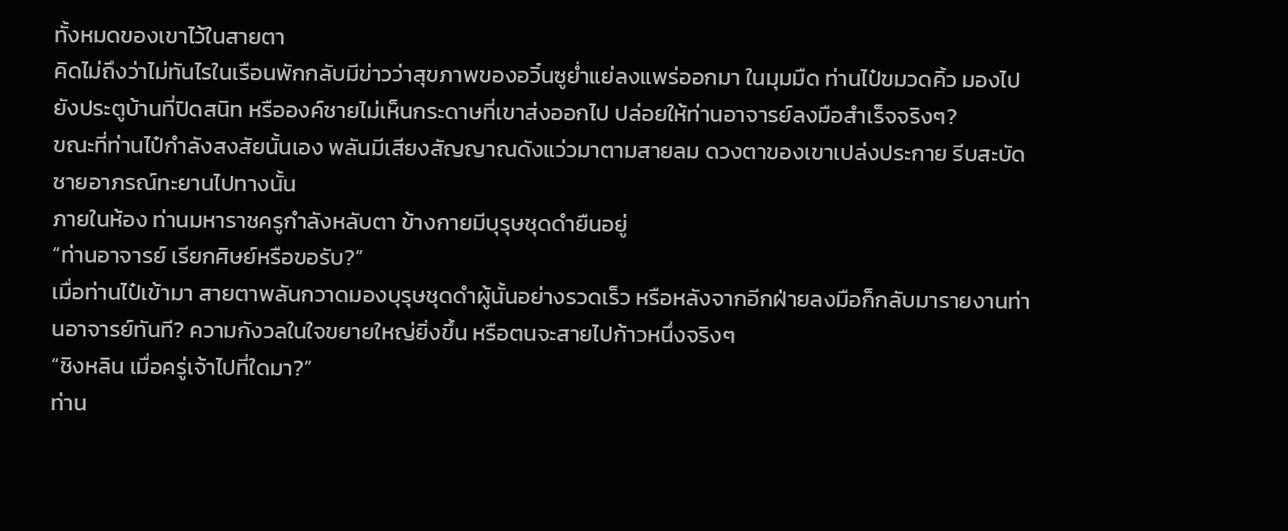ทั้งหมดของเขาไว้ในสายตา
คิดไม่ถึงว่าไม่ทันไรในเรือนพักกลับมีข่าวว่าสุขภาพของอวิ๋นซูย่ำแย่ลงแพร่ออกมา ในมุมมืด ท่านไป๋ขมวดคิ้ว มองไปยังประตูบ้านที่ปิดสนิท หรือองค์ชายไม่เห็นกระดาษที่เขาส่งออกไป ปล่อยให้ท่านอาจารย์ลงมือสำเร็จจริงๆ?
ขณะที่ท่านไป๋กำลังสงสัยนั้นเอง พลันมีเสียงสัญญาณดังแว่วมาตามสายลม ดวงตาของเขาเปล่งประกาย รีบสะบัดชายอาภรณ์ทะยานไปทางนั้น
ภายในห้อง ท่านมหาราชครูกำลังหลับตา ข้างกายมีบุรุษชุดดำยืนอยู่
“ท่านอาจารย์ เรียกศิษย์หรือขอรับ?”
เมื่อท่านไป๋เข้ามา สายตาพลันกวาดมองบุรุษชุดดำผู้นั้นอย่างรวดเร็ว หรือหลังจากอีกฝ่ายลงมือก็กลับมารายงานท่านอาจารย์ทันที? ความกังวลในใจขยายใหญ่ยิ่งขึ้น หรือตนจะสายไปก้าวหนึ่งจริงๆ
“ชิงหลิน เมื่อครู่เจ้าไปที่ใดมา?”
ท่าน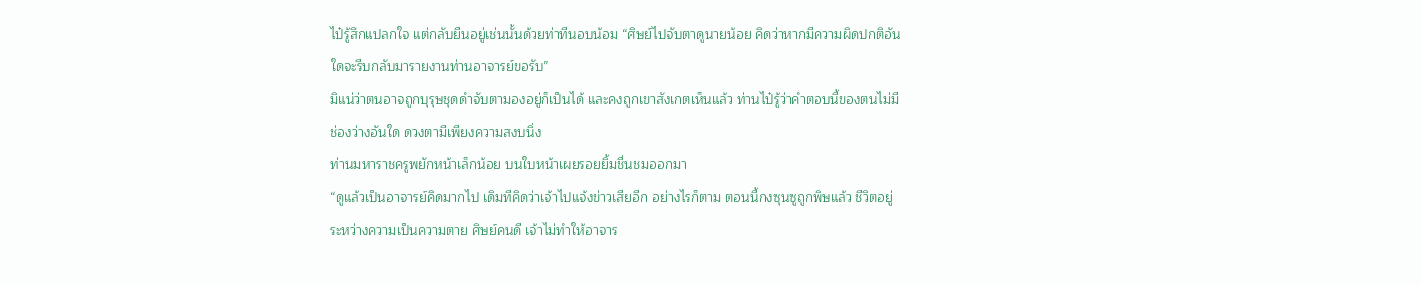ไป๋รู้สึกแปลกใจ แต่กลับยืนอยู่เช่นนั้นด้วยท่าทีนอบน้อม “ศิษย์ไปจับตาดูนายน้อย คิดว่าหากมีความผิดปกติอันใดจะรีบกลับมารายงานท่านอาจารย์ขอรับ”
มิแน่ว่าตนอาจถูกบุรุษชุดดำจับตามองอยู่ก็เป็นได้ และคงถูกเขาสังเกตเห็นแล้ว ท่านไป๋รู้ว่าคำตอบนี้ของตนไม่มีช่องว่างอันใด ดวงตามีเพียงความสงบนิ่ง
ท่านมหาราชครูพยักหน้าเล็กน้อย บนใบหน้าเผยรอยยิ้มชื่นชมออกมา
“ดูแล้วเป็นอาจารย์คิดมากไป เดิมทีคิดว่าเจ้าไปแจ้งข่าวเสียอีก อย่างไรก็ตาม ตอนนี้กงซุนซูถูกพิษแล้ว ชีวิตอยู่ระหว่างความเป็นความตาย ศิษย์คนดี เจ้าไม่ทำให้อาจาร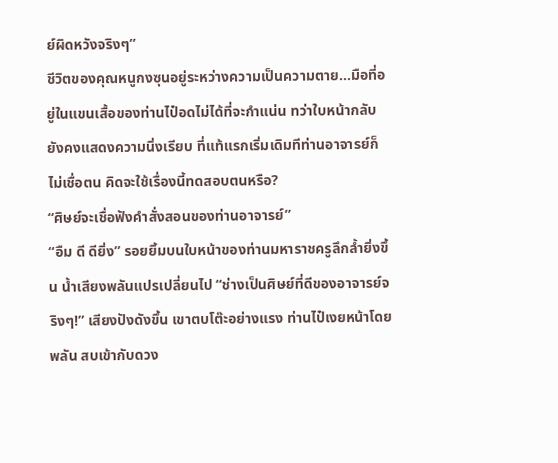ย์ผิดหวังจริงๆ”
ชีวิตของคุณหนูกงซุนอยู่ระหว่างความเป็นความตาย…มือที่อยู่ในแขนเสื้อของท่านไป๋อดไม่ได้ที่จะกำแน่น ทว่าใบหน้ากลับยังคงแสดงความนิ่งเรียบ ที่แท้แรกเริ่มเดิมทีท่านอาจารย์ก็ไม่เชื่อตน คิดจะใช้เรื่องนี้ทดสอบตนหรือ?
“ศิษย์จะเชื่อฟังคำสั่งสอนของท่านอาจารย์”
“อืม ดี ดียิ่ง” รอยยิ้มบนใบหน้าของท่านมหาราชครูลึกล้ำยิ่งขึ้น น้ำเสียงพลันแปรเปลี่ยนไป “ช่างเป็นศิษย์ที่ดีของอาจารย์จริงๆ!” เสียงปังดังขึ้น เขาตบโต๊ะอย่างแรง ท่านไป๋เงยหน้าโดยพลัน สบเข้ากับดวง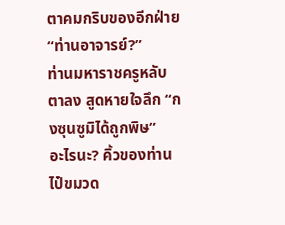ตาคมกริบของอีกฝ่าย
“ท่านอาจารย์?”
ท่านมหาราชครูหลับตาลง สูดหายใจลึก “กงซุนซูมิได้ถูกพิษ”
อะไรนะ? คิ้วของท่านไป๋ขมวด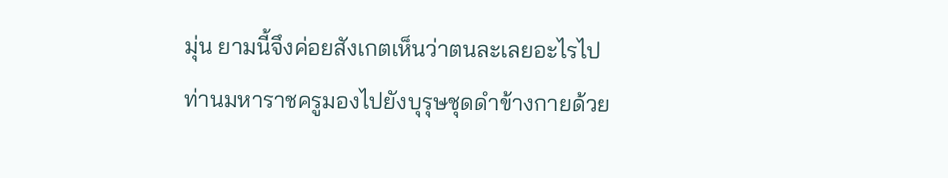มุ่น ยามนี้จึงค่อยสังเกตเห็นว่าตนละเลยอะไรไป
ท่านมหาราชครูมองไปยังบุรุษชุดดำข้างกายด้วย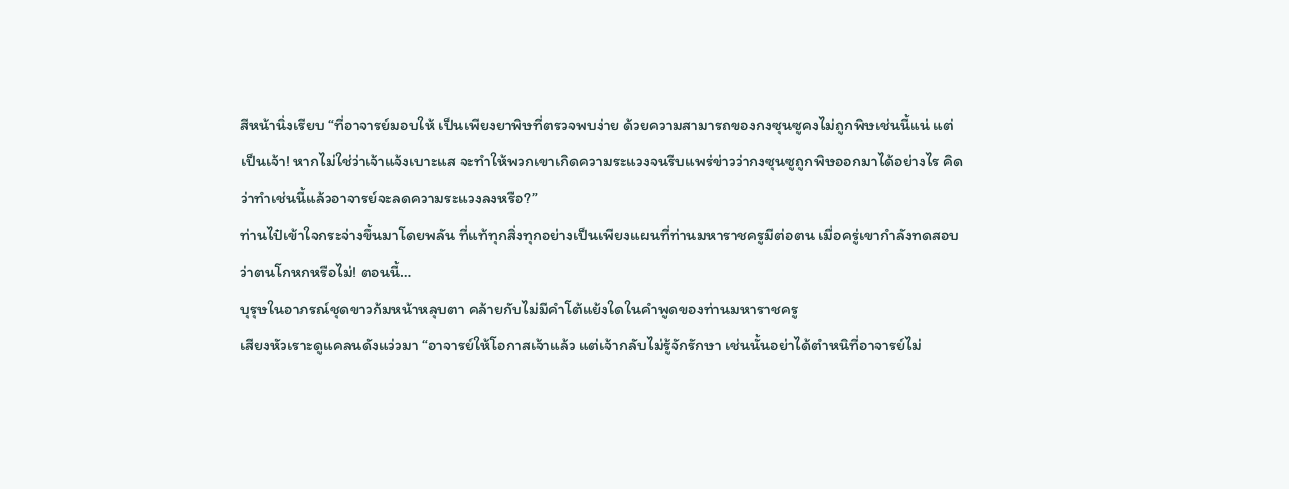สีหน้านิ่งเรียบ “ที่อาจารย์มอบให้ เป็นเพียงยาพิษที่ตรวจพบง่าย ด้วยความสามารถของกงซุนซูคงไม่ถูกพิษเช่นนี้แน่ แต่เป็นเจ้า! หากไม่ใช่ว่าเจ้าแจ้งเบาะแส จะทำให้พวกเขาเกิดความระแวงจนรีบแพร่ข่าวว่ากงซุนซูถูกพิษออกมาได้อย่างไร คิดว่าทำเช่นนี้แล้วอาจารย์จะลดความระแวงลงหรือ?”
ท่านไป๋เข้าใจกระจ่างขึ้นมาโดยพลัน ที่แท้ทุกสิ่งทุกอย่างเป็นเพียงแผนที่ท่านมหาราชครูมีต่อตน เมื่อครู่เขากำลังทดสอบว่าตนโกหกหรือไม่! ตอนนี้…
บุรุษในอาภรณ์ชุดขาวก้มหน้าหลุบตา คล้ายกับไม่มีคำโต้แย้งใดในคำพูดของท่านมหาราชครู
เสียงหัวเราะดูแคลนดังแว่วมา “อาจารย์ให้โอกาสเจ้าแล้ว แต่เจ้ากลับไม่รู้จักรักษา เช่นนั้นอย่าได้ตำหนิที่อาจารย์ไม่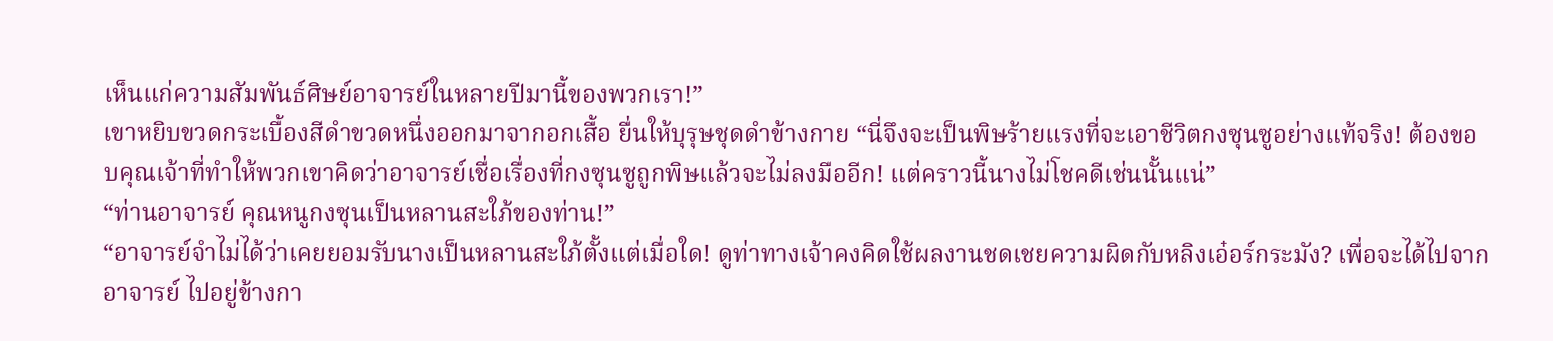เห็นแก่ความสัมพันธ์ศิษย์อาจารย์ในหลายปีมานี้ของพวกเรา!”
เขาหยิบขวดกระเบื้องสีดำขวดหนึ่งออกมาจากอกเสื้อ ยื่นให้บุรุษชุดดำข้างกาย “นี่จึงจะเป็นพิษร้ายแรงที่จะเอาชีวิตกงซุนซูอย่างแท้จริง! ต้องขอบคุณเจ้าที่ทำให้พวกเขาคิดว่าอาจารย์เชื่อเรื่องที่กงซุนซูถูกพิษแล้วจะไม่ลงมืออีก! แต่คราวนี้นางไม่โชคดีเช่นนั้นแน่”
“ท่านอาจารย์ คุณหนูกงซุนเป็นหลานสะใภ้ของท่าน!”
“อาจารย์จำไม่ได้ว่าเคยยอมรับนางเป็นหลานสะใภ้ตั้งแต่เมื่อใด! ดูท่าทางเจ้าคงคิดใช้ผลงานชดเชยความผิดกับหลิงเอ๋อร์กระมัง? เพื่อจะได้ไปจากอาจารย์ ไปอยู่ข้างกา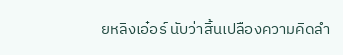ยหลิงเอ๋อร์ นับว่าสิ้นเปลืองความคิดลำ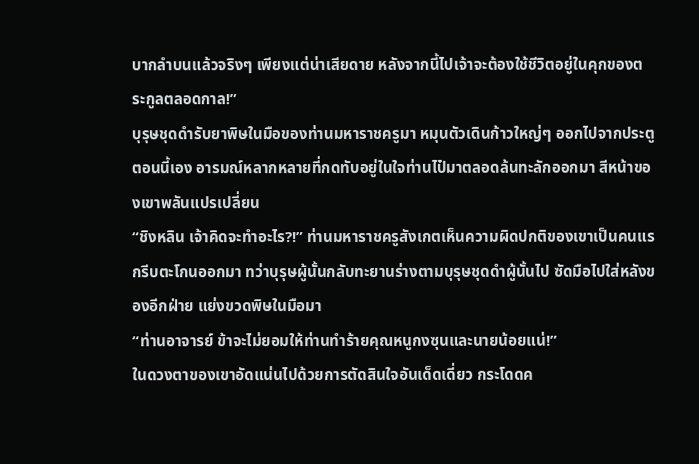บากลำบนแล้วจริงๆ เพียงแต่น่าเสียดาย หลังจากนี้ไปเจ้าจะต้องใช้ชีวิตอยู่ในคุกของตระกูลตลอดกาล!”
บุรุษชุดดำรับยาพิษในมือของท่านมหาราชครูมา หมุนตัวเดินก้าวใหญ่ๆ ออกไปจากประตู
ตอนนี้เอง อารมณ์หลากหลายที่กดทับอยู่ในใจท่านไป๋มาตลอดล้นทะลักออกมา สีหน้าของเขาพลันแปรเปลี่ยน
“ชิงหลิน เจ้าคิดจะทำอะไร?!” ท่านมหาราชครูสังเกตเห็นความผิดปกติของเขาเป็นคนแรกรีบตะโกนออกมา ทว่าบุรุษผู้นั้นกลับทะยานร่างตามบุรุษชุดดำผู้นั้นไป ซัดมือไปใส่หลังของอีกฝ่าย แย่งขวดพิษในมือมา
“ท่านอาจารย์ ข้าจะไม่ยอมให้ท่านทำร้ายคุณหนูกงซุนและนายน้อยแน่!”
ในดวงตาของเขาอัดแน่นไปด้วยการตัดสินใจอันเด็ดเดี่ยว กระโดดค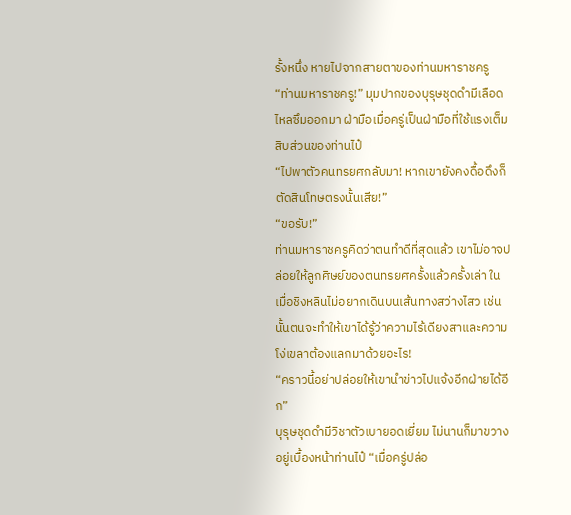รั้งหนึ่ง หายไปจากสายตาของท่านมหาราชครู
“ท่านมหาราชครู!” มุมปากของบุรุษชุดดำมีเลือดไหลซึมออกมา ฝ่ามือเมื่อครู่เป็นฝ่ามือที่ใช้แรงเต็มสิบส่วนของท่านไป๋
“ไปพาตัวคนทรยศกลับมา! หากเขายังคงดื้อดึงก็ตัดสินโทษตรงนั้นเสีย!”
“ขอรับ!”
ท่านมหาราชครูคิดว่าตนทำดีที่สุดแล้ว เขาไม่อาจปล่อยให้ลูกศิษย์ของตนทรยศครั้งแล้วครั้งเล่า ในเมื่อชิงหลินไม่อยากเดินบนเส้นทางสว่างไสว เช่นนั้นตนจะทำให้เขาได้รู้ว่าความไร้เดียงสาและความโง่เขลาต้องแลกมาด้วยอะไร!
“คราวนี้อย่าปล่อยให้เขานำข่าวไปแจ้งอีกฝ่ายได้อีก”
บุรุษชุดดำมีวิชาตัวเบายอดเยี่ยม ไม่นานก็มาขวางอยู่เบื้องหน้าท่านไป๋ “เมื่อครู่ปล่อ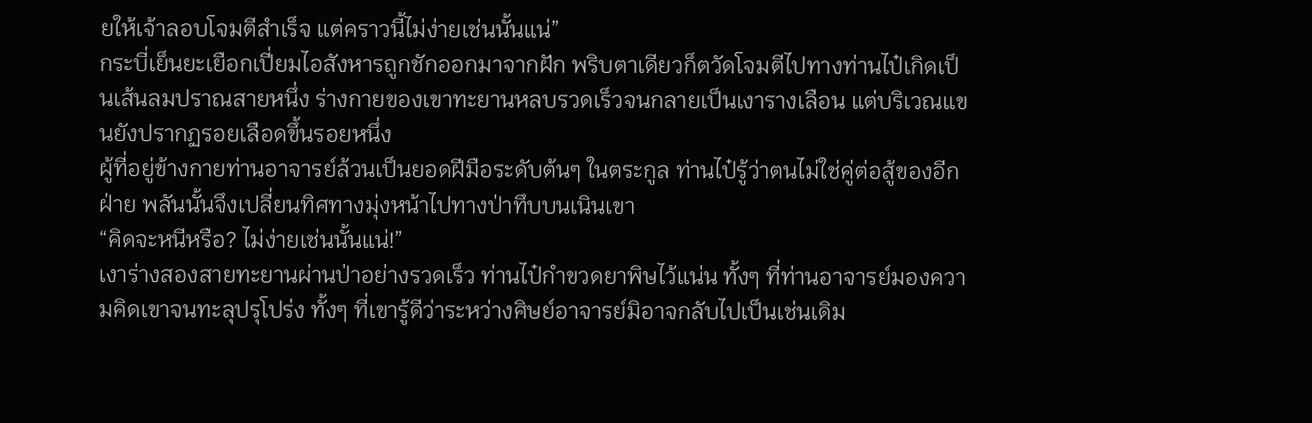ยให้เจ้าลอบโจมตีสำเร็จ แต่คราวนี้ไม่ง่ายเช่นนั้นแน่”
กระบี่เย็นยะเยือกเปี่ยมไอสังหารถูกชักออกมาจากฝัก พริบตาเดียวก็ตวัดโจมตีไปทางท่านไป๋เกิดเป็นเส้นลมปราณสายหนึ่ง ร่างกายของเขาทะยานหลบรวดเร็วจนกลายเป็นเงารางเลือน แต่บริเวณแขนยังปรากฏรอยเลือดขึ้นรอยหนึ่ง
ผู้ที่อยู่ข้างกายท่านอาจารย์ล้วนเป็นยอดฝีมือระดับต้นๆ ในตระกูล ท่านไป๋รู้ว่าตนไม่ใช่คู่ต่อสู้ของอีกฝ่าย พลันนั้นจึงเปลี่ยนทิศทางมุ่งหน้าไปทางป่าทึบบนเนินเขา
“คิดจะหนีหรือ? ไม่ง่ายเช่นนั้นแน่!”
เงาร่างสองสายทะยานผ่านป่าอย่างรวดเร็ว ท่านไป๋กำขวดยาพิษไว้แน่น ทั้งๆ ที่ท่านอาจารย์มองความคิดเขาจนทะลุปรุโปร่ง ทั้งๆ ที่เขารู้ดีว่าระหว่างศิษย์อาจารย์มิอาจกลับไปเป็นเช่นเดิม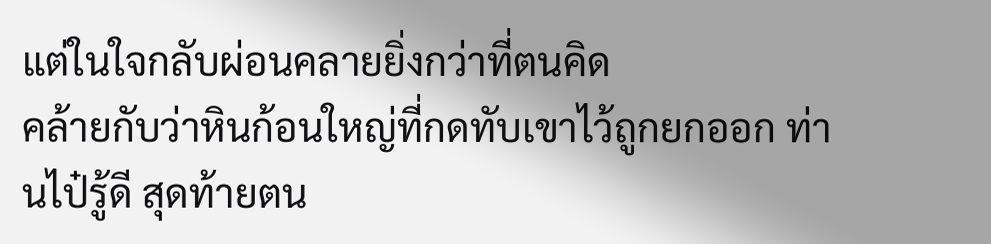แต่ในใจกลับผ่อนคลายยิ่งกว่าที่ตนคิด
คล้ายกับว่าหินก้อนใหญ่ที่กดทับเขาไว้ถูกยกออก ท่านไป๋รู้ดี สุดท้ายตน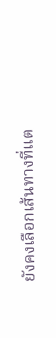ยังคงเลือกเส้นทางที่แต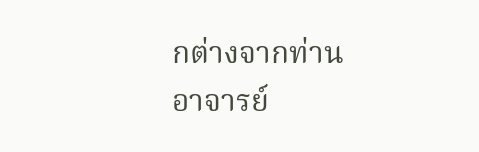กต่างจากท่านอาจารย์